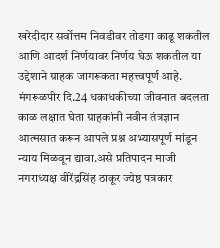खरेदीदार सर्वोत्तम निवडीवर तोडगा काढू शकतील आणि आदर्श निर्णयावर निर्णय घेऊ शकतील या उद्देशाने ग्राहक जागरूकता महत्त्वपूर्ण आहे.
मंगरूळपीर दि.24 धकाधकीच्या जीवनात बदलता काळ लक्षात घेता ग्राहकांनी नवीन तंत्रज्ञान आत्मसात करून आपले प्रश्न अभ्यासपूर्ण मांडून न्याय मिळवून द्यावा.असे प्रतिपादन माजी नगराध्यक्ष वीरेंद्रसिंह ठाकूर ज्येष्ठ पत्रकार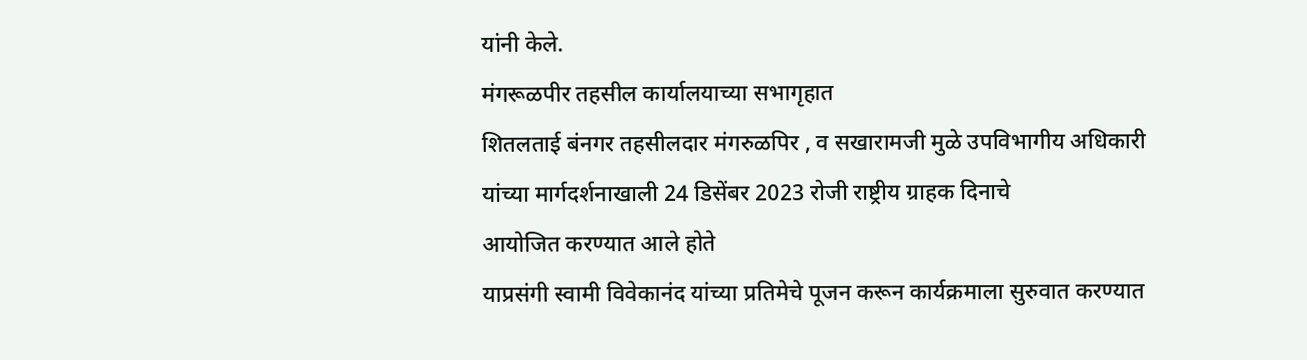यांनी केले.
मंगरूळपीर तहसील कार्यालयाच्या सभागृहात
शितलताई बंनगर तहसीलदार मंगरुळपिर , व सखारामजी मुळे उपविभागीय अधिकारी यांच्या मार्गदर्शनाखाली 24 डिसेंबर 2023 रोजी राष्ट्रीय ग्राहक दिनाचे
आयोजित करण्यात आले होते
याप्रसंगी स्वामी विवेकानंद यांच्या प्रतिमेचे पूजन करून कार्यक्रमाला सुरुवात करण्यात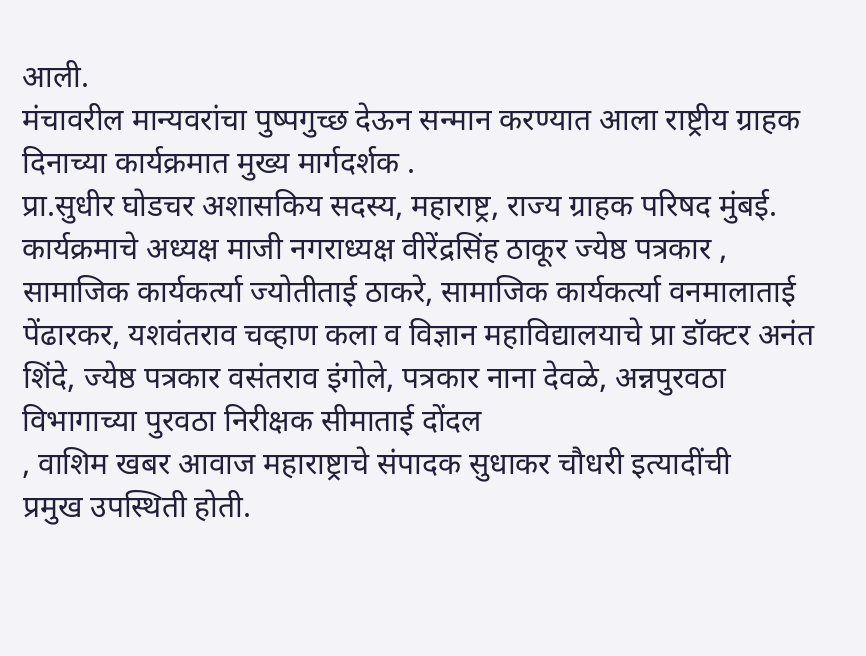आली.
मंचावरील मान्यवरांचा पुष्पगुच्छ देऊन सन्मान करण्यात आला राष्ट्रीय ग्राहक दिनाच्या कार्यक्रमात मुख्य मार्गदर्शक .
प्रा.सुधीर घोडचर अशासकिय सदस्य, महाराष्ट्र, राज्य ग्राहक परिषद मुंबई. कार्यक्रमाचे अध्यक्ष माजी नगराध्यक्ष वीरेंद्रसिंह ठाकूर ज्येष्ठ पत्रकार , सामाजिक कार्यकर्त्या ज्योतीताई ठाकरे, सामाजिक कार्यकर्त्या वनमालाताई पेंढारकर, यशवंतराव चव्हाण कला व विज्ञान महाविद्यालयाचे प्रा डॉक्टर अनंत शिंदे, ज्येष्ठ पत्रकार वसंतराव इंगोले, पत्रकार नाना देवळे, अन्नपुरवठा विभागाच्या पुरवठा निरीक्षक सीमाताई दोंदल
, वाशिम खबर आवाज महाराष्ट्राचे संपादक सुधाकर चौधरी इत्यादींची
प्रमुख उपस्थिती होती.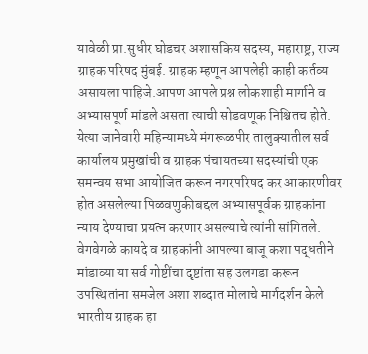यावेळी प्रा.सुधीर घोडचर अशासकिय सदस्य, महाराष्ट्र, राज्य ग्राहक परिषद मुंबई. ग्राहक म्हणून आपलेही काही कर्तव्य असायला पाहिजे.आपण आपले प्रश्न लोकशाही मार्गाने व अभ्यासपूर्ण मांडले असता त्याची सोडवणूक निश्चितच होते. येत्या जानेवारी महिन्यामध्ये मंगरूळपीर तालुक्यातील सर्व कार्यालय प्रमुखांची व ग्राहक पंचायतच्या सदस्यांची एक समन्वय सभा आयोजित करून नगरपरिषद कर आकारणीवर होत असलेल्या पिळवणुकीबद्दल अभ्यासपूर्वक ग्राहकांना न्याय देण्याचा प्रयत्न करणार असल्याचे त्यांनी सांगितले. वेगवेगळे कायदे व ग्राहकांनी आपल्या बाजू कशा पद्धतीने मांडाव्या या सर्व गोष्टींचा दृष्टांता सह उलगडा करून उपस्थितांना समजेल अशा शब्दात मोलाचे मार्गदर्शन केले भारतीय ग्राहक हा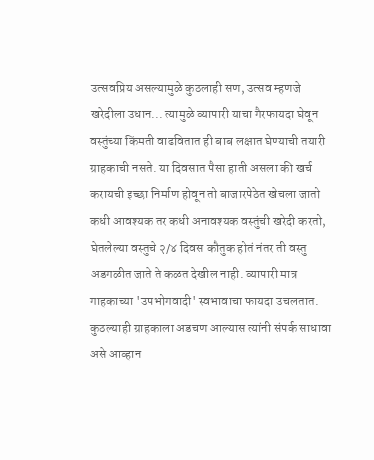उत्सवप्रिय असल्यामुळे कुठलाही सण, उत्सव म्हणजे खरेदीला उधान... त्यामुळे व्यापारी याचा गैरफायदा घेवून वस्तुंच्या किंमती वाढवितात ही बाब लक्षात घेण्याची तयारी ग्राहकाची नसते. या दिवसात पैसा हाती असला की खर्च करायची इच्छा निर्माण होवून तो बाजारपेठेत खेचला जातो कधी आवश्यक तर कधी अनावश्यक वस्तुंची खरेदी करतो, घेतलेल्या वस्तुचे २/४ दिवस कौतुक होतं नंतर ती वस्तु अडगळीत जाते ते कळत देखील नाही. व्यापारी मात्र गाहकाच्या 'उपभोगवादी' स्वभावाचा फायदा उचलतात.
कुठल्याही ग्राहकाला अडचण आल्यास त्यांनी संपर्क साधावा असे आव्हान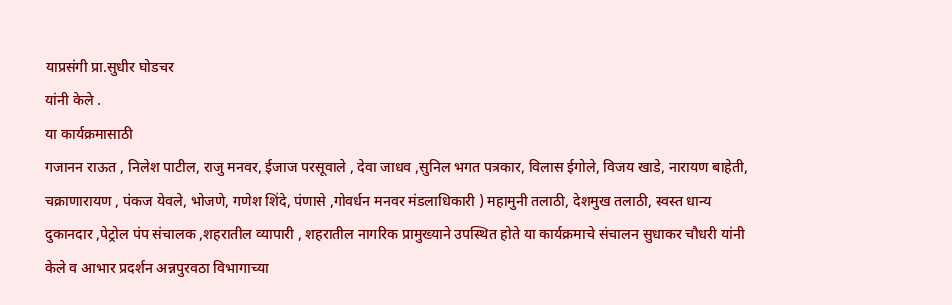याप्रसंगी प्रा.सुधीर घोडचर
यांनी केले .
या कार्यक्रमासाठी
गजानन राऊत , निलेश पाटील, राजु मनवर, ईजाज परसूवाले , देवा जाधव ,सुनिल भगत पत्रकार, विलास ईगोले, विजय खाडे, नारायण बाहेती, चक्राणारायण , पंकज येवले, भोजणे, गणेश शिंदे, पंणासे ,गोवर्धन मनवर मंडलाधिकारी ) महामुनी तलाठी, देशमुख तलाठी, स्वस्त धान्य दुकानदार ,पेट्रोल पंप संचालक ,शहरातील व्यापारी , शहरातील नागरिक प्रामुख्याने उपस्थित होते या कार्यक्रमाचे संचालन सुधाकर चौधरी यांनी केले व आभार प्रदर्शन अन्नपुरवठा विभागाच्या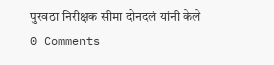पुरवठा निरीक्षक सीमा दोनदलं यांनी केले
0 Comments